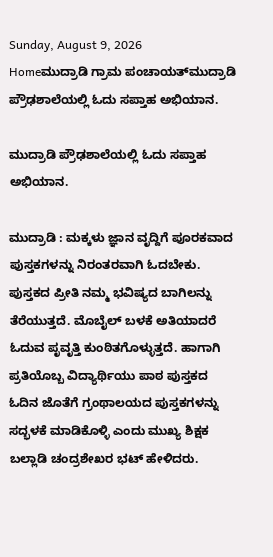Sunday, August 9, 2026
Homeಮುದ್ರಾಡಿ ಗ್ರಾಮ ಪಂಚಾಯತ್‌ಮುದ್ರಾಡಿ ಪ್ರೌಢಶಾಲೆಯಲ್ಲಿ ಓದು ಸಪ್ತಾಹ ಅಭಿಯಾನ.

ಮುದ್ರಾಡಿ ಪ್ರೌಢಶಾಲೆಯಲ್ಲಿ ಓದು ಸಪ್ತಾಹ ಅಭಿಯಾನ.

ಮುದ್ರಾಡಿ : ಮಕ್ಕಳು ಜ್ಞಾನ ವೃದ್ದಿಗೆ ಪೂರಕವಾದ ಪುಸ್ತಕಗಳನ್ನು ನಿರಂತರವಾಗಿ ಓದಬೇಕು. ಪುಸ್ತಕದ ಪ್ರೀತಿ ನಮ್ಮ ಭವಿಷ್ಯದ ಬಾಗಿಲನ್ನು ತೆರೆಯುತ್ತದೆ. ಮೊಬೈಲ್ ಬಳಕೆ ಅತಿಯಾದರೆ ಓದುವ ಪೃವೃತ್ತಿ ಕುಂಠಿತಗೊಳ್ಳುತ್ತದೆ. ಹಾಗಾಗಿ ಪ್ರತಿಯೊಬ್ಬ ವಿದ್ಯಾರ್ಥಿಯು ಪಾಠ ಪುಸ್ತಕದ ಓದಿನ ಜೊತೆಗೆ ಗ್ರಂಥಾಲಯದ ಪುಸ್ತಕಗಳನ್ನು ಸದ್ಭಳಕೆ ಮಾಡಿಕೊಳ್ಳಿ ಎಂದು ಮುಖ್ಯ ಶಿಕ್ಷಕ ಬಲ್ಲಾಡಿ ಚಂದ್ರಶೇಖರ ಭಟ್‌ ಹೇಳಿದರು.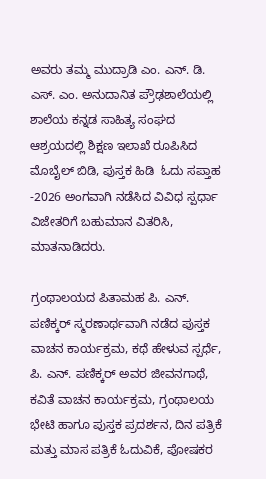ಅವರು ತಮ್ಮ ಮುದ್ರಾಡಿ ಎಂ. ಎನ್. ಡಿ. ಎಸ್. ಎಂ. ಅನುದಾನಿತ ಪ್ರೌಢಶಾಲೆಯಲ್ಲಿ ಶಾಲೆಯ ಕನ್ನಡ ಸಾಹಿತ್ಯ ಸಂಘದ ಆಶ್ರಯದಲ್ಲಿ ಶಿಕ್ಷಣ ಇಲಾಖೆ ರೂಪಿಸಿದ  ಮೊಬೈಲ್ ಬಿಡಿ, ಪುಸ್ತಕ ಹಿಡಿ  ಓದು ಸಪ್ತಾಹ -2026 ಅಂಗವಾಗಿ ನಡೆಸಿದ ವಿವಿಧ ಸ್ಪರ್ಧಾ ವಿಜೇತರಿಗೆ ಬಹುಮಾನ ವಿತರಿಸಿ, ಮಾತನಾಡಿದರು.

ಗ್ರಂಥಾಲಯದ ಪಿತಾಮಹ ಪಿ. ಎನ್. ಪಣಿಕ್ಕರ್ ಸ್ಮರಣಾರ್ಥವಾಗಿ ನಡೆದ ಪುಸ್ತಕ ವಾಚನ ಕಾರ್ಯಕ್ರಮ, ಕಥೆ ಹೇಳುವ ಸ್ಪರ್ಧೆ, ಪಿ. ಎನ್. ಪಣಿಕ್ಕರ್ ಅವರ ಜೀವನಗಾಥೆ, ಕವಿತೆ ವಾಚನ ಕಾರ್ಯಕ್ರಮ, ಗ್ರಂಥಾಲಯ ಭೇಟಿ ಹಾಗೂ ಪುಸ್ತಕ ಪ್ರದರ್ಶನ, ದಿನ ಪತ್ರಿಕೆ ಮತ್ತು ಮಾಸ ಪತ್ರಿಕೆ ಓದುವಿಕೆ, ಪೋಷಕರ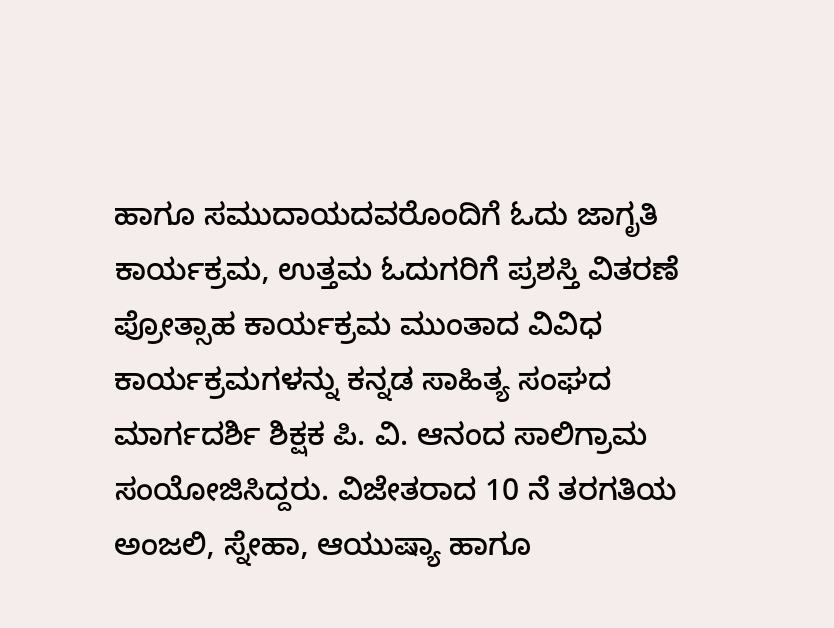ಹಾಗೂ ಸಮುದಾಯದವರೊಂದಿಗೆ ಓದು ಜಾಗೃತಿ ಕಾರ್ಯಕ್ರಮ, ಉತ್ತಮ ಓದುಗರಿಗೆ ಪ್ರಶಸ್ತಿ ವಿತರಣೆ ಪ್ರೋತ್ಸಾಹ ಕಾರ್ಯಕ್ರಮ ಮುಂತಾದ ವಿವಿಧ ಕಾರ್ಯಕ್ರಮಗಳನ್ನು ಕನ್ನಡ ಸಾಹಿತ್ಯ ಸಂಘದ ಮಾರ್ಗದರ್ಶಿ ಶಿಕ್ಷಕ ಪಿ. ವಿ. ಆನಂದ ಸಾಲಿಗ್ರಾಮ ಸಂಯೋಜಿಸಿದ್ದರು. ವಿಜೇತರಾದ 10 ನೆ ತರಗತಿಯ ಅಂಜಲಿ, ಸ್ನೇಹಾ, ಆಯುಷ್ಯಾ ಹಾಗೂ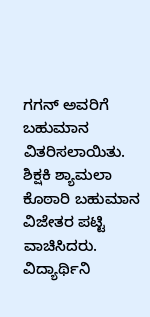ಗಗನ್ ಅವರಿಗೆ ಬಹುಮಾನ ವಿತರಿಸಲಾಯಿತು. ಶಿಕ್ಷಕಿ ಶ್ಯಾಮಲಾ ಕೊಠಾರಿ ಬಹುಮಾನ ವಿಜೇತರ ಪಟ್ಟಿ ವಾಚಿಸಿದರು. ವಿದ್ಯಾರ್ಥಿನಿ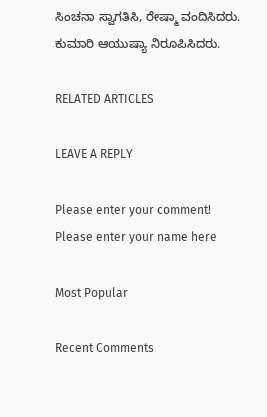ಸಿಂಚನಾ ಸ್ವಾಗತಿಸಿ, ರೇಷ್ಮಾ ವಂದಿಸಿದರು. ಕುಮಾರಿ ಆಯುಷ್ಯಾ ನಿರೂಪಿಸಿದರು.

RELATED ARTICLES

LEAVE A REPLY

Please enter your comment!
Please enter your name here

Most Popular

Recent Comments